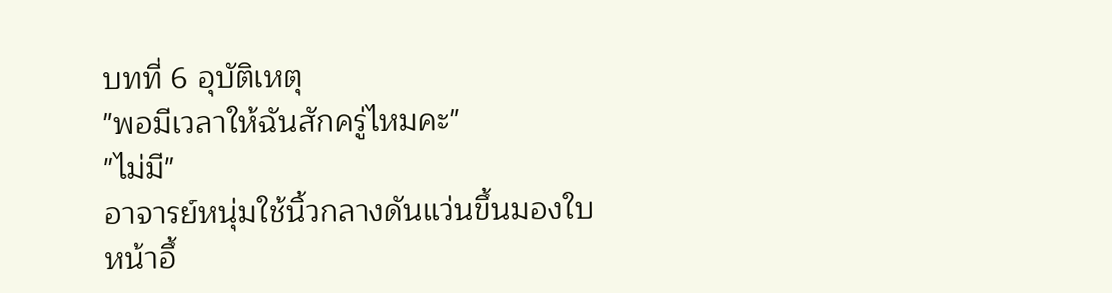บทที่ 6 อุบัติเหตุ
"พอมีเวลาให้ฉันสักครู่ไหมคะ"
"ไม่มี"
อาจารย์หนุ่มใช้นิ้วกลางดันแว่นขึ้นมองใบหน้าอึ้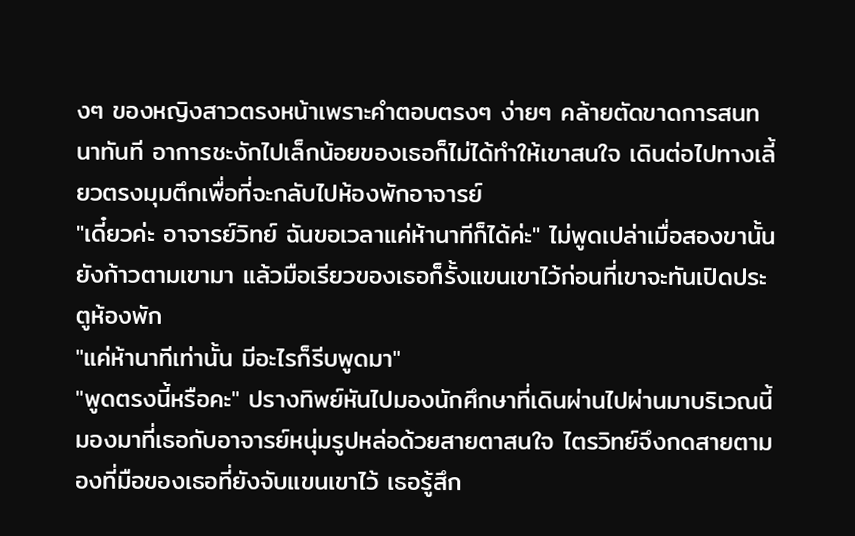งๆ ของหญิงสาวตรงหน้าเพราะคำตอบตรงๆ ง่ายๆ คล้ายตัดขาดการสนทนาทันที อาการชะงักไปเล็กน้อยของเธอก็ไม่ได้ทำให้เขาสนใจ เดินต่อไปทางเลี้ยวตรงมุมตึกเพื่อที่จะกลับไปห้องพักอาจารย์
"เดี๋ยวค่ะ อาจารย์วิทย์ ฉันขอเวลาแค่ห้านาทีก็ได้ค่ะ" ไม่พูดเปล่าเมื่อสองขานั้นยังก้าวตามเขามา แล้วมือเรียวของเธอก็รั้งแขนเขาไว้ก่อนที่เขาจะทันเปิดประตูห้องพัก
"แค่ห้านาทีเท่านั้น มีอะไรก็รีบพูดมา"
"พูดตรงนี้หรือคะ" ปรางทิพย์หันไปมองนักศึกษาที่เดินผ่านไปผ่านมาบริเวณนี้มองมาที่เธอกับอาจารย์หนุ่มรูปหล่อด้วยสายตาสนใจ ไตรวิทย์จึงกดสายตามองที่มือของเธอที่ยังจับแขนเขาไว้ เธอรู้สึก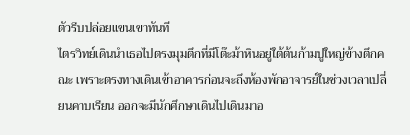ตัวรีบปล่อยแขนเขาทันที
ไตรวิทย์เดินนำเธอไปตรงมุมตึกที่มีโต๊ะม้าหินอยู่ใต้ต้นก้ามปูใหญ่ข้างตึกคณะ เพราะตรงทางเดินเข้าอาคารก่อนจะถึงห้องพักอาจารย์ในช่วงเวลาเปลี่ยนคาบเรียน ออกจะมีนักศึกษาเดินไปเดินมาอ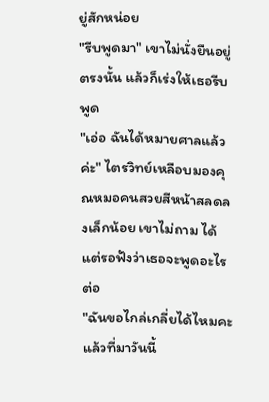ยู่สักหน่อย
"รีบพูดมา" เขาไม่นั่งยืนอยู่ตรงนั้น แล้วก็เร่งให้เธอรีบพูด
"เอ่อ ฉันได้หมายศาลแล้วค่ะ" ไตรวิทย์เหลือบมองคุณหมอคนสวยสีหน้าสลดลงเล็กน้อย เขาไม่ถาม ได้แต่รอฟังว่าเธอจะพูดอะไรต่อ
"ฉันขอไกล่เกลี่ยได้ไหมคะ แล้วที่มาวันนี้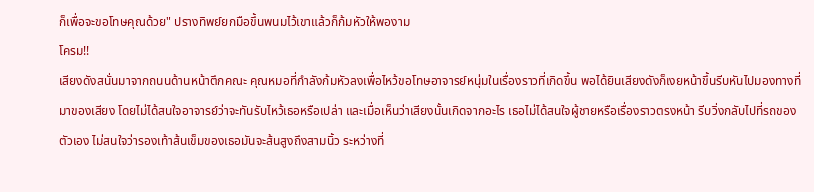ก็เพื่อจะขอโทษคุณด้วย" ปรางทิพย์ยกมือขึ้นพนมไว้เขาแล้วก็ก้มหัวให้พองาม
โครม!!
เสียงดังสนั่นมาจากถนนด้านหน้าตึกคณะ คุณหมอที่กำลังก้มหัวลงเพื่อไหว้ขอโทษอาจารย์หนุ่มในเรื่องราวที่เกิดขึ้น พอได้ยินเสียงดังก็เงยหน้าขึ้นรีบหันไปมองทางที่มาของเสียง โดยไม่ได้สนใจอาจารย์ว่าจะทันรับไหว้เธอหรือเปล่า และเมื่อเห็นว่าเสียงนั้นเกิดจากอะไร เธอไม่ได้สนใจผู้ชายหรือเรื่องราวตรงหน้า รีบวิ่งกลับไปที่รถของตัวเอง ไม่สนใจว่ารองเท้าส้นเข็มของเธอมันจะส้นสูงถึงสามนิ้ว ระหว่างที่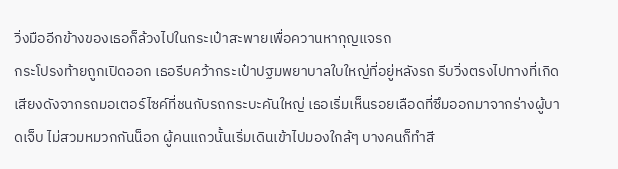วิ่งมืออีกข้างของเธอก็ล้วงไปในกระเป๋าสะพายเพื่อควานหากุญแจรถ
กระโปรงท้ายถูกเปิดออก เธอรีบคว้ากระเป๋าปฐมพยาบาลใบใหญ่ที่อยู่หลังรถ รีบวิ่งตรงไปทางที่เกิดเสียงดังจากรถมอเตอร์ไซค์ที่ชนกับรถกระบะคันใหญ่ เธอเริ่มเห็นรอยเลือดที่ซึมออกมาจากร่างผู้บาดเจ็บ ไม่สวมหมวกกันน็อก ผู้คนแถวนั้นเริ่มเดินเข้าไปมองใกล้ๆ บางคนก็ทำสี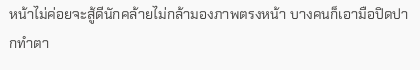หน้าไม่ค่อยจะสู้ดีนักคล้ายไม่กล้ามองภาพตรงหน้า บางคนก็เอามือปิดปากทำตา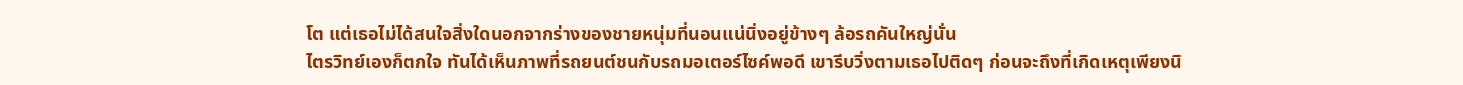โต แต่เธอไม่ได้สนใจสิ่งใดนอกจากร่างของชายหนุ่มที่นอนแน่นิ่งอยู่ข้างๆ ล้อรถคันใหญ่นั่น
ไตรวิทย์เองก็ตกใจ ทันได้เห็นภาพที่รถยนต์ชนกับรถมอเตอร์ไซค์พอดี เขารีบวิ่งตามเธอไปติดๆ ก่อนจะถึงที่เกิดเหตุเพียงนิ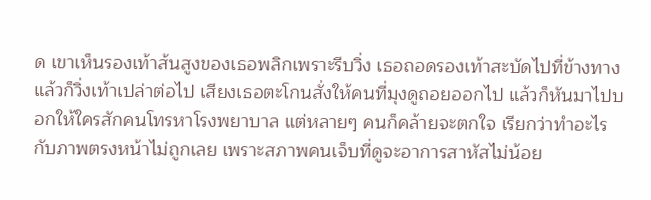ด เขาเห็นรองเท้าส้นสูงของเธอพลิกเพราะรีบวิ่ง เธอถอดรองเท้าสะบัดไปที่ข้างทางแล้วก็วิ่งเท้าเปล่าต่อไป เสียงเธอตะโกนสั่งให้คนที่มุงดูถอยออกไป แล้วก็หันมาไปบอกให้ใครสักคนโทรหาโรงพยาบาล แต่หลายๆ คนก็คล้ายจะตกใจ เรียกว่าทำอะไรกับภาพตรงหน้าไม่ถูกเลย เพราะสภาพคนเจ็บที่ดูจะอาการสาหัสไม่น้อย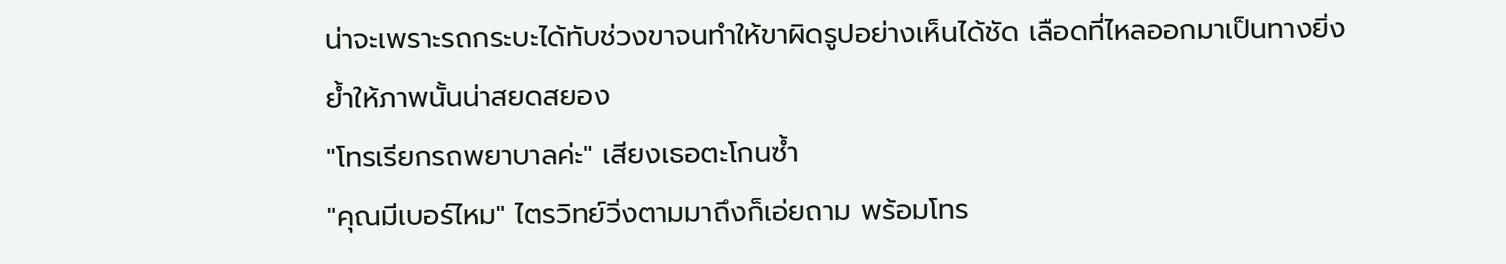น่าจะเพราะรถกระบะได้ทับช่วงขาจนทำให้ขาผิดรูปอย่างเห็นได้ชัด เลือดที่ไหลออกมาเป็นทางยิ่งย้ำให้ภาพนั้นน่าสยดสยอง
"โทรเรียกรถพยาบาลค่ะ" เสียงเธอตะโกนซ้ำ
"คุณมีเบอร์ไหม" ไตรวิทย์วิ่งตามมาถึงก็เอ่ยถาม พร้อมโทร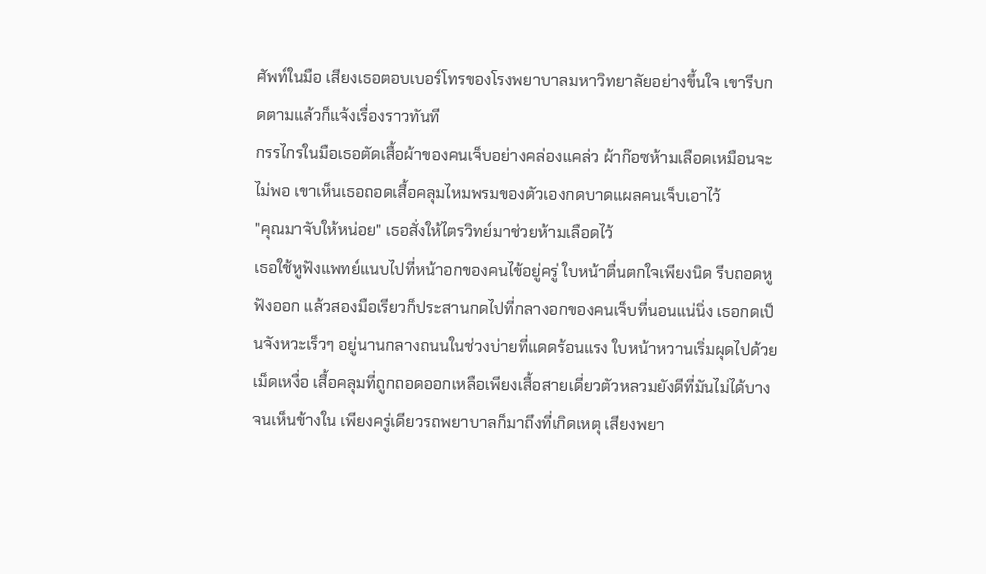ศัพท์ในมือ เสียงเธอตอบเบอร์โทรของโรงพยาบาลมหาวิทยาลัยอย่างขึ้นใจ เขารีบกดตามแล้วก็แจ้งเรื่องราวทันที
กรรไกรในมือเธอตัดเสื้อผ้าของคนเจ็บอย่างคล่องแคล่ว ผ้าก๊อซห้ามเลือดเหมือนจะไม่พอ เขาเห็นเธอถอดเสื้อคลุมไหมพรมของตัวเองกดบาดแผลคนเจ็บเอาไว้
"คุณมาจับให้หน่อย" เธอสั่งให้ไตรวิทย์มาช่วยห้ามเลือดไว้
เธอใช้หูฟังแพทย์แนบไปที่หน้าอกของคนไข้อยู่ครู่ ใบหน้าตื่นตกใจเพียงนิด รีบถอดหูฟังออก แล้วสองมือเรียวก็ประสานกดไปที่กลางอกของคนเจ็บที่นอนแน่นิ่ง เธอกดเป็นจังหวะเร็วๆ อยู่นานกลางถนนในช่วงบ่ายที่แดดร้อนแรง ใบหน้าหวานเริ่มผุดไปด้วยเม็ดเหงื่อ เสื้อคลุมที่ถูกถอดออกเหลือเพียงเสื้อสายเดี่ยวตัวหลวมยังดีที่มันไม่ได้บางจนเห็นข้างใน เพียงครู่เดียวรถพยาบาลก็มาถึงที่เกิดเหตุ เสียงพยา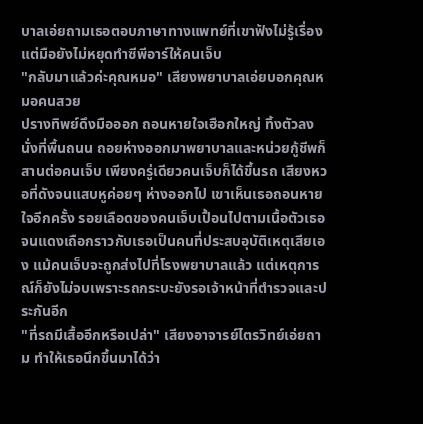บาลเอ่ยถามเธอตอบภาษาทางแพทย์ที่เขาฟังไม่รู้เรื่อง แต่มือยังไม่หยุดทำซีพีอาร์ให้คนเจ็บ
"กลับมาแล้วค่ะคุณหมอ" เสียงพยาบาลเอ่ยบอกคุณหมอคนสวย
ปรางทิพย์ดึงมือออก ถอนหายใจเฮือกใหญ่ ทิ้งตัวลงนั่งที่พื้นถนน ถอยห่างออกมาพยาบาลและหน่วยกู้ชีพก็สานต่อคนเจ็บ เพียงครู่เดียวคนเจ็บก็ได้ขึ้นรถ เสียงหวอที่ดังจนแสบหูค่อยๆ ห่างออกไป เขาเห็นเธอถอนหายใจอีกครั้ง รอยเลือดของคนเจ็บเปื้อนไปตามเนื้อตัวเธอจนแดงเถือกราวกับเธอเป็นคนที่ประสบอุบัติเหตุเสียเอง แม้คนเจ็บจะถูกส่งไปที่โรงพยาบาลแล้ว แต่เหตุการณ์ก็ยังไม่จบเพราะรถกระบะยังรอเจ้าหน้าที่ตำรวจและประกันอีก
"ที่รถมีเสื้ออีกหรือเปล่า" เสียงอาจารย์ไตรวิทย์เอ่ยถาม ทำให้เธอนึกขึ้นมาได้ว่า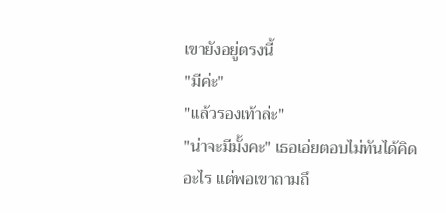เขายังอยู่ตรงนี้
"มีค่ะ"
"แล้วรองเท้าล่ะ"
"น่าจะมีมั้งคะ" เธอเอ่ยตอบไม่ทันได้คิดอะไร แต่พอเขาถามถึ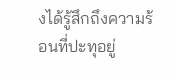งได้รู้สึกถึงความร้อนที่ปะทุอยู่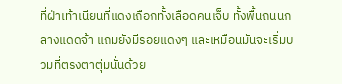ที่ฝ่าเท้าเนียนที่แดงเถือกทั้งเลือดคนเจ็บ ทั้งพื้นถนนกลางแดดจ้า แถมยังมีรอยแดงๆ และเหมือนมันจะเริ่มบวมที่ตรงตาตุ่มนั่นด้วย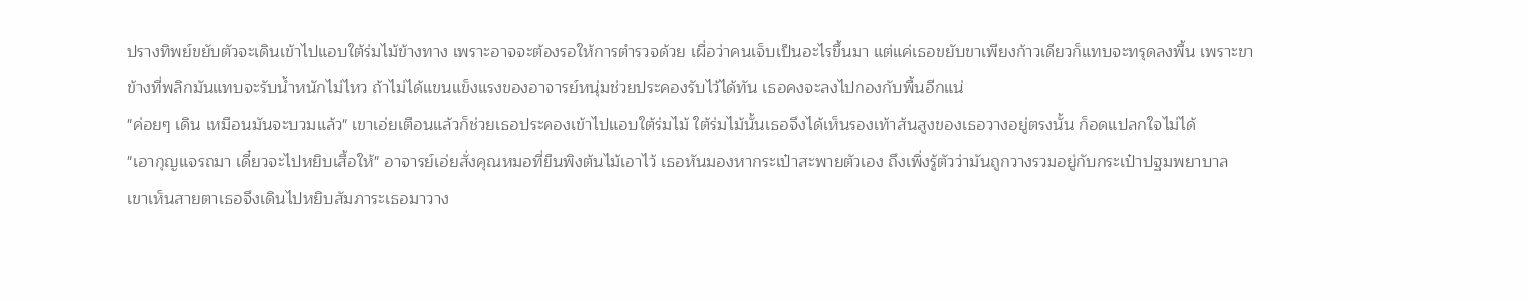ปรางทิพย์ขยับตัวจะเดินเข้าไปแอบใต้ร่มไม้ข้างทาง เพราะอาจจะต้องรอให้การตำรวจด้วย เผื่อว่าคนเจ็บเป็นอะไรขึ้นมา แต่แค่เธอขยับขาเพียงก้าวเดียวก็แทบจะทรุดลงพื้น เพราะขาข้างที่พลิกมันแทบจะรับน้ำหนักไม่ไหว ถ้าไม่ได้แขนแข็งแรงของอาจารย์หนุ่มช่วยประคองรับไว้ได้ทัน เธอคงจะลงไปกองกับพื้นอีกแน่
"ค่อยๆ เดิน เหมือนมันจะบวมแล้ว" เขาเอ่ยเตือนแล้วก็ช่วยเธอประคองเข้าไปแอบใต้ร่มไม้ ใต้ร่มไม้นั้นเธอจึงได้เห็นรองเท้าส้นสูงของเธอวางอยู่ตรงนั้น ก็อดแปลกใจไม่ได้
"เอากุญแจรถมา เดี๋ยวจะไปหยิบเสื้อให้" อาจารย์เอ่ยสั่งคุณหมอที่ยืนพิงต้นไม้เอาไว้ เธอหันมองหากระเป๋าสะพายตัวเอง ถึงเพิ่งรู้ตัวว่ามันถูกวางรวมอยู่กับกระเป๋าปฐมพยาบาล เขาเห็นสายตาเธอจึงเดินไปหยิบสัมภาระเธอมาวาง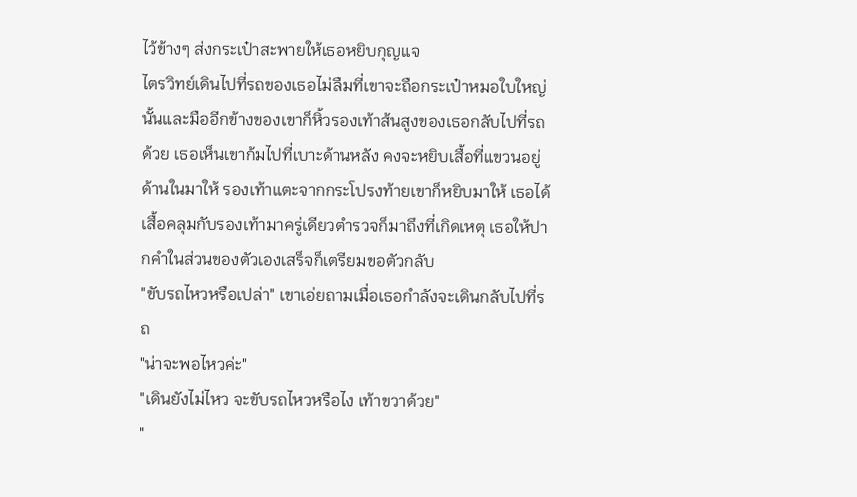ไว้ข้างๆ ส่งกระเป๋าสะพายให้เธอหยิบกุญแจ
ไตรวิทย์เดินไปที่รถของเธอไม่ลืมที่เขาจะถือกระเป๋าหมอใบใหญ่นั้นและมืออีกข้างของเขาก็หิ้วรองเท้าส้นสูงของเธอกลับไปที่รถด้วย เธอเห็นเขาก้มไปที่เบาะด้านหลัง คงจะหยิบเสื้อที่แขวนอยู่ด้านในมาให้ รองเท้าแตะจากกระโปรงท้ายเขาก็หยิบมาให้ เธอได้เสื้อคลุมกับรองเท้ามาครู่เดียวตำรวจก็มาถึงที่เกิดเหตุ เธอให้ปากคำในส่วนของตัวเองเสร็จก็เตรียมขอตัวกลับ
"ขับรถไหวหรือเปล่า" เขาเอ่ยถามเมื่อเธอกำลังจะเดินกลับไปที่รถ
"น่าจะพอไหวค่ะ"
"เดินยังไม่ไหว จะขับรถไหวหรือไง เท้าขวาด้วย"
"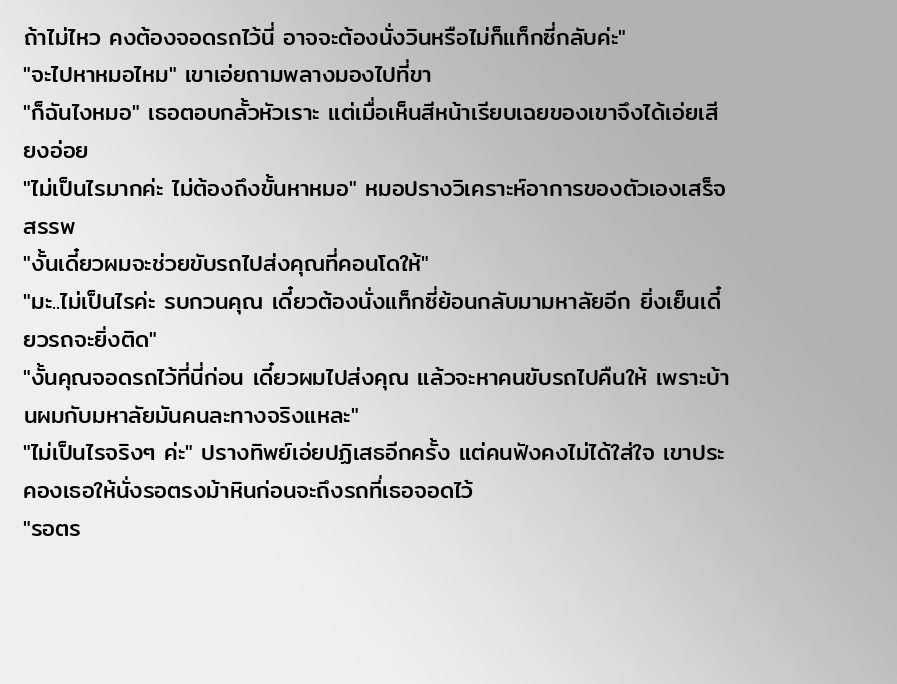ถ้าไม่ไหว คงต้องจอดรถไว้นี่ อาจจะต้องนั่งวินหรือไม่ก็แท็กซี่กลับค่ะ"
"จะไปหาหมอไหม" เขาเอ่ยถามพลางมองไปที่ขา
"ก็ฉันไงหมอ" เธอตอบกลั้วหัวเราะ แต่เมื่อเห็นสีหน้าเรียบเฉยของเขาจึงได้เอ่ยเสียงอ่อย
"ไม่เป็นไรมากค่ะ ไม่ต้องถึงขั้นหาหมอ" หมอปรางวิเคราะห์อาการของตัวเองเสร็จสรรพ
"งั้นเดี๋ยวผมจะช่วยขับรถไปส่งคุณที่คอนโดให้"
"มะ..ไม่เป็นไรค่ะ รบกวนคุณ เดี๋ยวต้องนั่งแท็กซี่ย้อนกลับมามหาลัยอีก ยิ่งเย็นเดี๋ยวรถจะยิ่งติด"
"งั้นคุณจอดรถไว้ที่นี่ก่อน เดี๋ยวผมไปส่งคุณ แล้วจะหาคนขับรถไปคืนให้ เพราะบ้านผมกับมหาลัยมันคนละทางจริงแหละ"
"ไม่เป็นไรจริงๆ ค่ะ" ปรางทิพย์เอ่ยปฏิเสธอีกครั้ง แต่คนฟังคงไม่ได้ใส่ใจ เขาประคองเธอให้นั่งรอตรงม้าหินก่อนจะถึงรถที่เธอจอดไว้
"รอตร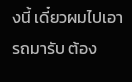งนี้ เดี๋ยวผมไปเอารถมารับ ต้อง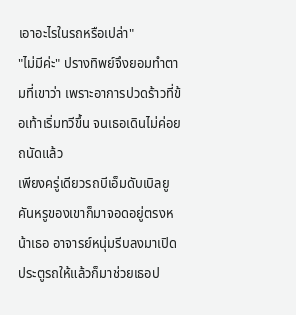เอาอะไรในรถหรือเปล่า"
"ไม่มีค่ะ" ปรางทิพย์จึงยอมทำตามที่เขาว่า เพราะอาการปวดร้าวที่ข้อเท้าเริ่มทวีขึ้น จนเธอเดินไม่ค่อยถนัดแล้ว
เพียงครู่เดียวรถบีเอ็มดับเบิลยูคันหรูของเขาก็มาจอดอยู่ตรงหน้าเธอ อาจารย์หนุ่มรีบลงมาเปิดประตูรถให้แล้วก็มาช่วยเธอป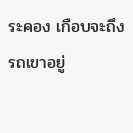ระคอง เกือบจะถึงรถเขาอยู่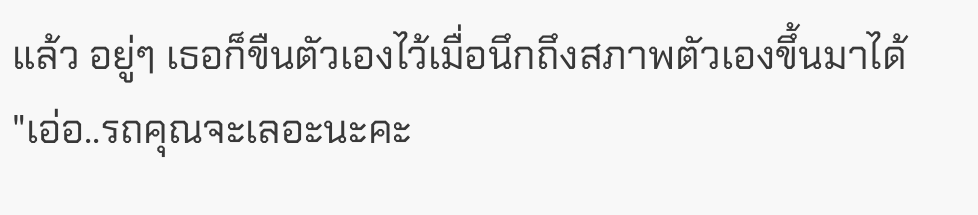แล้ว อยู่ๆ เธอก็ขืนตัวเองไว้เมื่อนึกถึงสภาพตัวเองขึ้นมาได้
"เอ่อ..รถคุณจะเลอะนะคะ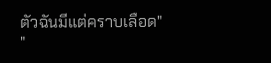ตัวฉันมีแต่คราบเลือด"
"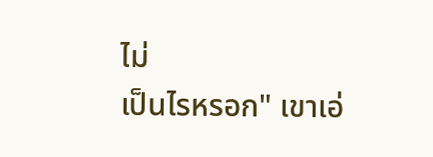ไม่
เป็นไรหรอก" เขาเอ่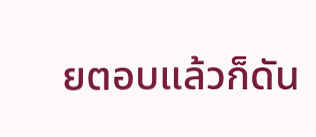ยตอบแล้วก็ดัน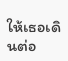ให้เธอเดินต่อ